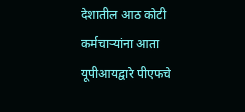देशातील आठ कोटी कर्मचाऱ्यांना आता यूपीआयद्वारे पीएफचे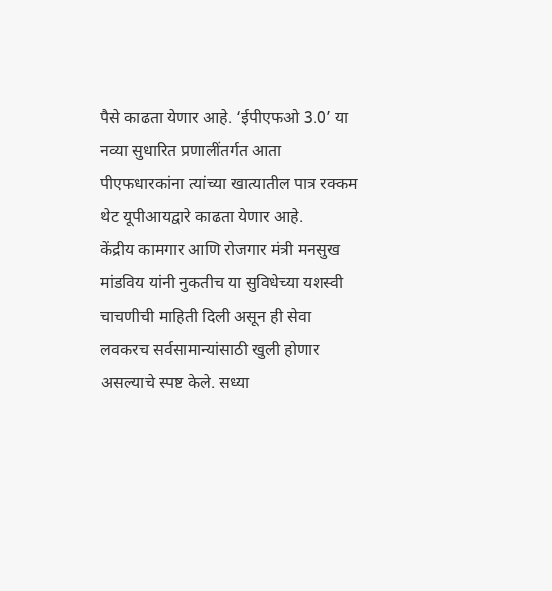पैसे काढता येणार आहे. ‘ईपीएफओ 3.0’ या नव्या सुधारित प्रणालींतर्गत आता पीएफधारकांना त्यांच्या खात्यातील पात्र रक्कम थेट यूपीआयद्वारे काढता येणार आहे.
केंद्रीय कामगार आणि रोजगार मंत्री मनसुख मांडविय यांनी नुकतीच या सुविधेच्या यशस्वी चाचणीची माहिती दिली असून ही सेवा लवकरच सर्वसामान्यांसाठी खुली होणार असल्याचे स्पष्ट केले. सध्या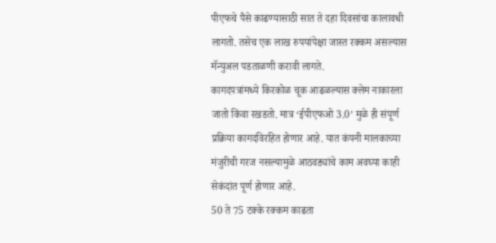पीएफचे पैसे काढण्यासाठी सात ते दहा दिवसांचा कालावधी लागतो. तसेच एक लाख रुपयांपेक्षा जास्त रक्कम असल्यास मॅन्युअल पडताळणी करावी लागते.
कागदपत्रांमध्ये किरकोळ चूक आढळल्यास क्लेम नाकारला जातो किंवा रखडतो. मात्र ‘ईपीएफओ 3.0’ मुळे ही संपूर्ण प्रक्रिया कागदविरहित होणार आहे. यात कंपनी मालकाच्या मंजुरीची गरज नसल्यामुळे आठवड्यांचे काम अवघ्या काही सेकंदांत पूर्ण होणार आहे.
50 ते 75 टक्के रक्कम काढता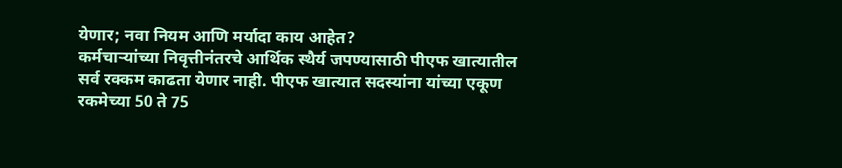येणार; नवा नियम आणि मर्यादा काय आहेत?
कर्मचाऱ्यांच्या निवृत्तीनंतरचे आर्थिक स्थैर्य जपण्यासाठी पीएफ खात्यातील सर्व रक्कम काढता येणार नाही. पीएफ खात्यात सदस्यांना यांच्या एकूण रकमेच्या 50 ते 75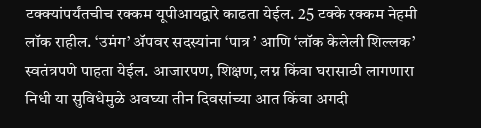टक्क्यांपर्यंतचीच रक्कम यूपीआयद्वारे काढता येईल. 25 टक्के रक्कम नेहमी लॉक राहील. ‘उमंग’ ॲपवर सदस्यांना ‘पात्र ’ आणि ‘लॉक केलेली शिल्लक’ स्वतंत्रपणे पाहता येईल. आजारपण, शिक्षण, लग्न किंवा घरासाठी लागणारा निधी या सुविधेमुळे अवघ्या तीन दिवसांच्या आत किंवा अगदी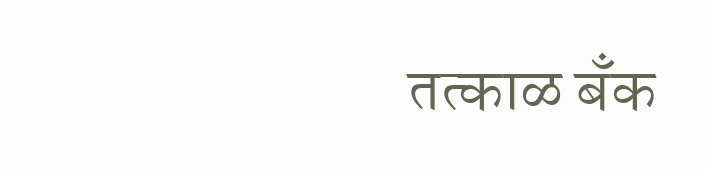तत्काळ बँक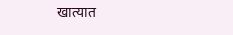खात्यात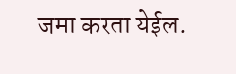जमा करता येईल.